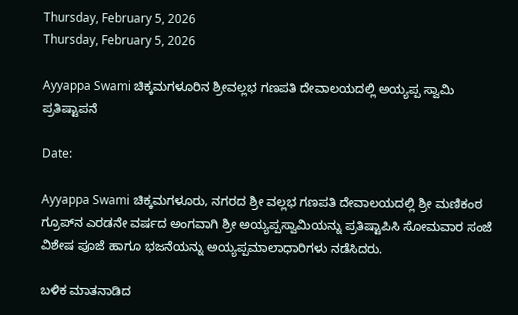Thursday, February 5, 2026
Thursday, February 5, 2026

Ayyappa Swami ಚಿಕ್ಕಮಗಳೂರಿನ ಶ್ರೀವಲ್ಲಭ ಗಣಪತಿ ದೇವಾಲಯದಲ್ಲಿ ಅಯ್ಯಪ್ಪ ಸ್ವಾಮಿ ಪ್ರತಿಷ್ಟಾಪನೆ

Date:

Ayyappa Swami ಚಿಕ್ಕಮಗಳೂರು, ನಗರದ ಶ್ರೀ ವಲ್ಲಭ ಗಣಪತಿ ದೇವಾಲಯದಲ್ಲಿ ಶ್ರೀ ಮಣಿಕಂಠ ಗ್ರೂಪ್‌ನ ಎರಡನೇ ವರ್ಷದ ಅಂಗವಾಗಿ ಶ್ರೀ ಅಯ್ಯಪ್ಪಸ್ವಾಮಿಯನ್ನು ಪ್ರತಿಷ್ಟಾಪಿಸಿ ಸೋಮವಾರ ಸಂಜೆ ವಿಶೇಷ ಪೂಜೆ ಹಾಗೂ ಭಜನೆಯನ್ನು ಅಯ್ಯಪ್ಪಮಾಲಾಧಾರಿಗಳು ನಡೆಸಿದರು.

ಬಳಿಕ ಮಾತನಾಡಿದ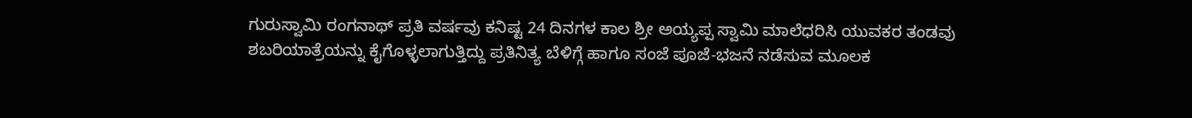ಗುರುಸ್ವಾಮಿ ರಂಗನಾಥ್ ಪ್ರತಿ ವರ್ಷವು ಕನಿಷ್ಟ 24 ದಿನಗಳ ಕಾಲ ಶ್ರೀ ಅಯ್ಯಪ್ಪ ಸ್ವಾಮಿ ಮಾಲೆಧರಿಸಿ ಯುವಕರ ತಂಡವು ಶಬರಿಯಾತ್ರೆಯನ್ನು ಕೈಗೊಳ್ಳಲಾಗುತ್ತಿದ್ದು ಪ್ರತಿನಿತ್ಯ ಬೆಳಿಗ್ಗೆ ಹಾಗೂ ಸಂಜೆ ಪೂಜೆ-ಭಜನೆ ನಡೆಸುವ ಮೂಲಕ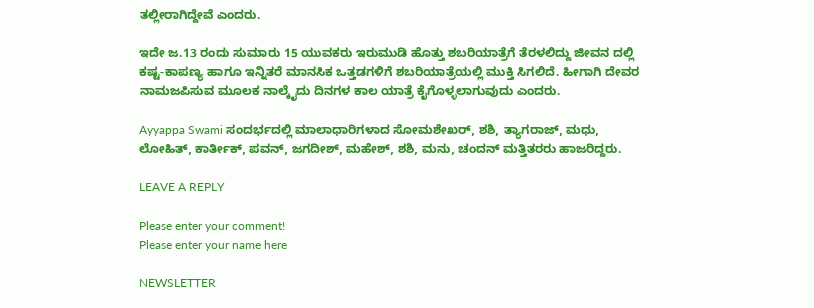ತಲ್ಲೀರಾಗಿದ್ದೇವೆ ಎಂದರು.

ಇದೇ ಜ.13 ರಂದು ಸುಮಾರು 15 ಯುವಕರು ಇರುಮುಡಿ ಹೊತ್ತು ಶಬರಿಯಾತ್ರೆಗೆ ತೆರಳಲಿದ್ದು ಜೀವನ ದಲ್ಲಿ ಕಷ್ಟ-ಕಾಪಣ್ಯ ಹಾಗೂ ಇನ್ನಿತರೆ ಮಾನಸಿಕ ಒತ್ತಡಗಳಿಗೆ ಶಬರಿಯಾತ್ರೆಯಲ್ಲಿ ಮುಕ್ತಿ ಸಿಗಲಿದೆ. ಹೀಗಾಗಿ ದೇವರ ನಾಮಜಪಿಸುವ ಮೂಲಕ ನಾಲ್ಕೈದು ದಿನಗಳ ಕಾಲ ಯಾತ್ರೆ ಕೈಗೊಳ್ಳಲಾಗುವುದು ಎಂದರು.

Ayyappa Swami ಸಂದರ್ಭದಲ್ಲಿ ಮಾಲಾಧಾರಿಗಳಾದ ಸೋಮಶೇಖರ್, ಶಶಿ, ತ್ಯಾಗರಾಜ್, ಮಧು, ಲೋಹಿತ್, ಕಾರ್ತೀಕ್, ಪವನ್, ಜಗದೀಶ್, ಮಹೇಶ್, ಶಶಿ, ಮನು, ಚಂದನ್ ಮತ್ತಿತರರು ಹಾಜರಿದ್ದರು.

LEAVE A REPLY

Please enter your comment!
Please enter your name here

NEWSLETTER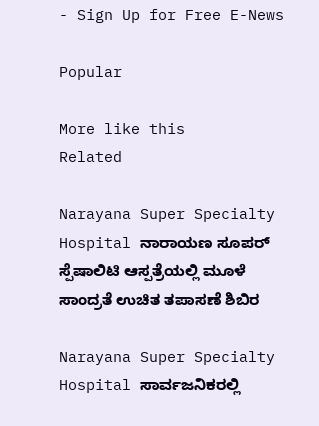- Sign Up for Free E-News

Popular

More like this
Related

Narayana Super Specialty Hospital ನಾರಾಯಣ ಸೂಪರ್ ಸ್ಪೆಷಾಲಿಟಿ ಆಸ್ಪತ್ರೆಯಲ್ಲಿ ಮೂಳೆ ಸಾಂದ್ರತೆ ಉಚಿತ ತಪಾಸಣೆ ಶಿಬಿರ

Narayana Super Specialty Hospital ಸಾರ್ವಜನಿಕರಲ್ಲಿ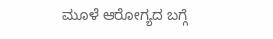ಮೂಳೆ ಆರೋಗ್ಯದ ಬಗ್ಗೆ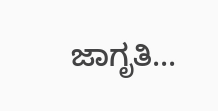ಜಾಗೃತಿ...